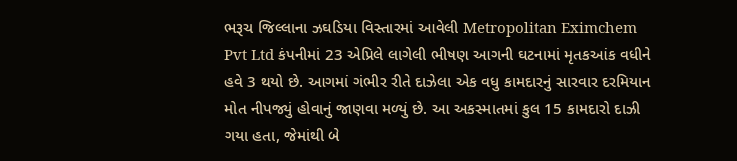ભરૂચ જિલ્લાના ઝઘડિયા વિસ્તારમાં આવેલી Metropolitan Eximchem Pvt Ltd કંપનીમાં 23 એપ્રિલે લાગેલી ભીષણ આગની ઘટનામાં મૃતકઆંક વધીને હવે 3 થયો છે. આગમાં ગંભીર રીતે દાઝેલા એક વધુ કામદારનું સારવાર દરમિયાન મોત નીપજ્યું હોવાનું જાણવા મળ્યું છે. આ અકસ્માતમાં કુલ 15 કામદારો દાઝી ગયા હતા, જેમાંથી બે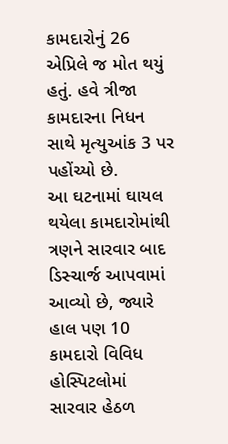કામદારોનું 26 એપ્રિલે જ મોત થયું હતું. હવે ત્રીજા કામદારના નિધન સાથે મૃત્યુઆંક 3 પર પહોંચ્યો છે.
આ ઘટનામાં ઘાયલ થયેલા કામદારોમાંથી ત્રણને સારવાર બાદ ડિસ્ચાર્જ આપવામાં આવ્યો છે, જ્યારે હાલ પણ 10 કામદારો વિવિધ હોસ્પિટલોમાં સારવાર હેઠળ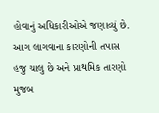હોવાનું અધિકારીઓએ જણાવ્યું છે. આગ લાગવાના કારણોની તપાસ હજુ ચાલુ છે અને પ્રાથમિક તારણો મુજબ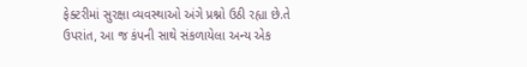ફેક્ટરીમાં સુરક્ષા વ્યવસ્થાઓ અંગે પ્રશ્નો ઉઠી રહ્યા છે.તે ઉપરાંત, આ જ કંપની સાથે સંકળાયેલા અન્ય એક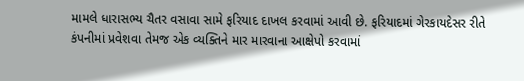મામલે ધારાસભ્ય ચૈતર વસાવા સામે ફરિયાદ દાખલ કરવામાં આવી છે. ફરિયાદમાં ગેરકાયદેસર રીતે કંપનીમાં પ્રવેશવા તેમજ એક વ્યક્તિને માર મારવાના આક્ષેપો કરવામાં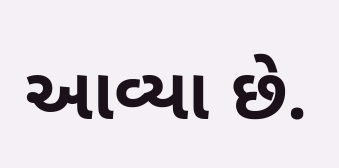આવ્યા છે.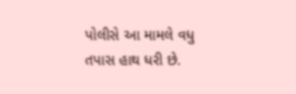પોલીસે આ મામલે વધુ તપાસ હાથ ધરી છે.